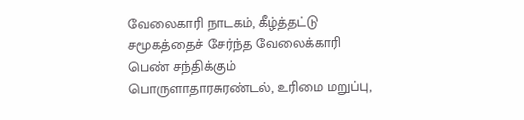வேலைகாரி நாடகம், கீழ்த்தட்டு சமூகத்தைச் சேர்ந்த வேலைக்காரி பெண் சந்திக்கும் பொருளாதாரசுரண்டல், உரிமை மறுப்பு,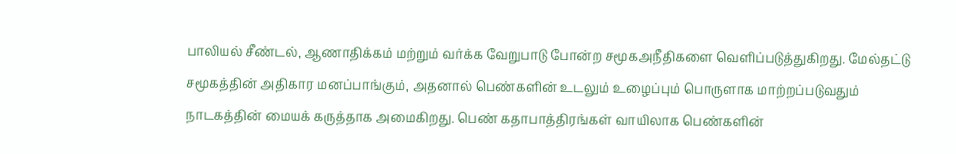பாலியல் சீண்டல், ஆணாதிக்கம் மற்றும் வர்க்க வேறுபாடு போன்ற சமூகஅநீதிகளை வெளிப்படுத்துகிறது. மேல்தட்டு சமூகத்தின் அதிகார மனப்பாங்கும், அதனால் பெண்களின் உடலும் உழைப்பும் பொருளாக மாற்றப்படுவதும் நாடகத்தின் மையக் கருத்தாக அமைகிறது. பெண் கதாபாத்திரங்கள் வாயிலாக பெண்களின்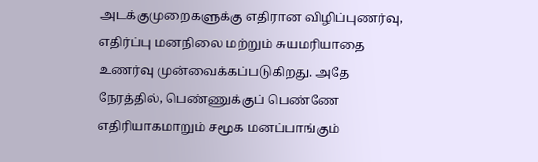அடக்குமுறைகளுக்கு எதிரான விழிப்புணர்வு, எதிர்ப்பு மனநிலை மற்றும் சுயமரியாதை உணர்வு முன்வைக்கப்படுகிறது. அதே நேரத்தில், பெண்ணுக்குப் பெண்ணே எதிரியாகமாறும் சமூக மனப்பாங்கும்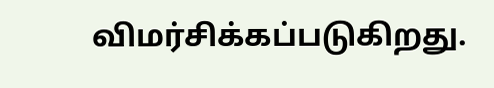விமர்சிக்கப்படுகிறது.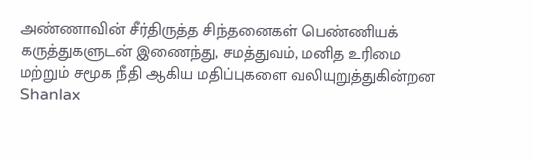அண்ணாவின் சீர்திருத்த சிந்தனைகள் பெண்ணியக் கருத்துகளுடன் இணைந்து, சமத்துவம், மனித உரிமை மற்றும் சமூக நீதி ஆகிய மதிப்புகளை வலியுறுத்துகின்றன
Shanlax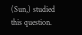(Sun,) studied this question.